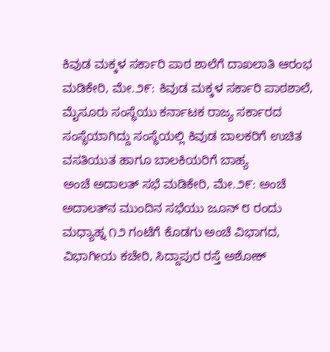ಕಿವುಡ ಮಕ್ಕಳ ಸರ್ಕಾರಿ ಪಾಠ ಶಾಲೆಗೆ ದಾಖಲಾತಿ ಆರಂಭ ಮಡಿಕೇರಿ, ಮೇ.೨೯: ಕಿವುಡ ಮಕ್ಕಳ ಸರ್ಕಾರಿ ಪಾಠಶಾಲೆ, ಮೈಸೂರು ಸಂಸ್ಥೆಯು ಕರ್ನಾಟಕ ರಾಜ್ಯ ಸರ್ಕಾರದ ಸಂಸ್ಥೆಯಾಗಿದ್ದು ಸಂಸ್ಥೆಯಲ್ಲಿ ಕಿವುಡ ಬಾಲಕರಿಗೆ ಉಚಿತ ವಸತಿಯುತ ಹಾಗೂ ಬಾಲಕಿಯರಿಗೆ ಬಾಹ್ಯ
ಅಂಚೆ ಅದಾಲತ್ ಸಭೆ ಮಡಿಕೇರಿ, ಮೇ.೨೯: ಅಂಚೆ ಅದಾಲತ್‌ನ ಮುಂದಿನ ಸಭೆಯು ಜೂನ್ ೮ ರಂದು ಮಧ್ಯಾಹ್ನ ೧೨ ಗಂಟೆಗೆ ಕೊಡಗು ಅಂಚೆ ವಿಭಾಗದ, ವಿಭಾಗೀಯ ಕಚೇರಿ, ಸಿದ್ದಾಪುರ ರಸ್ತೆ ಅಶೋಕ್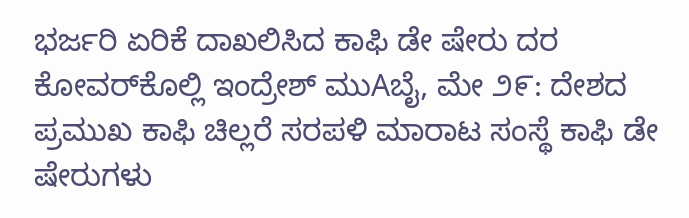ಭರ್ಜರಿ ಏರಿಕೆ ದಾಖಲಿಸಿದ ಕಾಫಿ ಡೇ ಷೇರು ದರ ಕೋವರ್‌ಕೊಲ್ಲಿ ಇಂದ್ರೇಶ್ ಮುAಬೈ, ಮೇ ೨೯: ದೇಶದ ಪ್ರಮುಖ ಕಾಫಿ ಚಿಲ್ಲರೆ ಸರಪಳಿ ಮಾರಾಟ ಸಂಸ್ಥೆ ಕಾಫಿ ಡೇ ಷೇರುಗಳು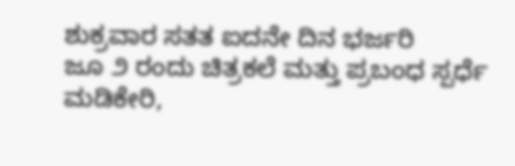ಶುಕ್ರವಾರ ಸತತ ಐದನೇ ದಿನ ಭರ್ಜರಿ
ಜೂ ೨ ರಂದು ಚಿತ್ರಕಲೆ ಮತ್ತು ಪ್ರಬಂಧ ಸ್ಪರ್ಧೆ ಮಡಿಕೇರಿ,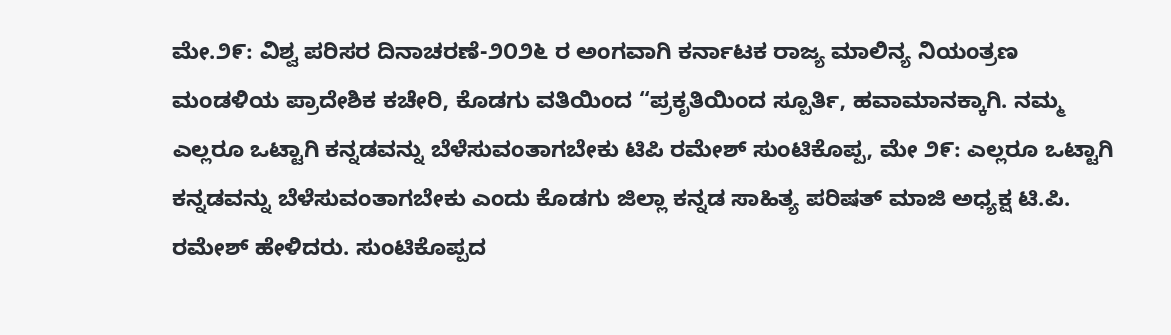ಮೇ.೨೯: ವಿಶ್ವ ಪರಿಸರ ದಿನಾಚರಣೆ-೨೦೨೬ ರ ಅಂಗವಾಗಿ ಕರ್ನಾಟಕ ರಾಜ್ಯ ಮಾಲಿನ್ಯ ನಿಯಂತ್ರಣ ಮಂಡಳಿಯ ಪ್ರಾದೇಶಿಕ ಕಚೇರಿ, ಕೊಡಗು ವತಿಯಿಂದ “ಪ್ರಕೃತಿಯಿಂದ ಸ್ಪೂರ್ತಿ, ಹವಾಮಾನಕ್ಕಾಗಿ. ನಮ್ಮ
ಎಲ್ಲರೂ ಒಟ್ಟಾಗಿ ಕನ್ನಡವನ್ನು ಬೆಳೆಸುವಂತಾಗಬೇಕು ಟಿಪಿ ರಮೇಶ್ ಸುಂಟಿಕೊಪ್ಪ, ಮೇ ೨೯: ಎಲ್ಲರೂ ಒಟ್ಟಾಗಿ ಕನ್ನಡವನ್ನು ಬೆಳೆಸುವಂತಾಗಬೇಕು ಎಂದು ಕೊಡಗು ಜಿಲ್ಲಾ ಕನ್ನಡ ಸಾಹಿತ್ಯ ಪರಿಷತ್ ಮಾಜಿ ಅಧ್ಯಕ್ಷ ಟಿ.ಪಿ. ರಮೇಶ್ ಹೇಳಿದರು. ಸುಂಟಿಕೊಪ್ಪದ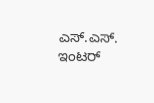ಎಸ್.ಎಸ್. ಇಂಟರ್